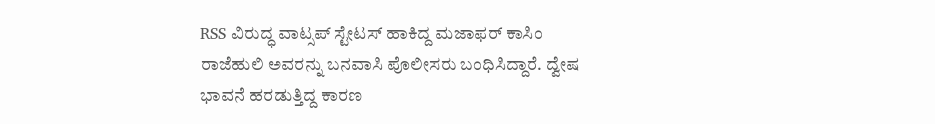RSS ವಿರುದ್ಧ ವಾಟ್ಸಪ್ ಸ್ಟೇಟಸ್ ಹಾಕಿದ್ದ ಮಜಾಫರ್ ಕಾಸಿಂ ರಾಜೆಹುಲಿ ಅವರನ್ನು ಬನವಾಸಿ ಪೊಲೀಸರು ಬಂಧಿಸಿದ್ದಾರೆ. ದ್ವೇಷ ಭಾವನೆ ಹರಡುತ್ತಿದ್ದ ಕಾರಣ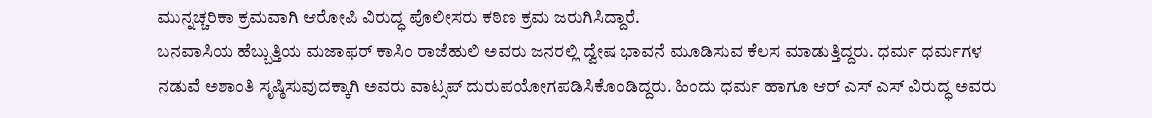ಮುನ್ನಚ್ಚರಿಕಾ ಕ್ರಮವಾಗಿ ಆರೋಪಿ ವಿರುದ್ಧ ಪೊಲೀಸರು ಕಠಿಣ ಕ್ರಮ ಜರುಗಿಸಿದ್ದಾರೆ.
ಬನವಾಸಿಯ ಹೆಬ್ಬುತ್ತಿಯ ಮಜಾಫರ್ ಕಾಸಿಂ ರಾಜೆಹುಲಿ ಅವರು ಜನರಲ್ಲಿ ದ್ವೇಷ ಭಾವನೆ ಮೂಡಿಸುವ ಕೆಲಸ ಮಾಡುತ್ತಿದ್ದರು. ಧರ್ಮ ಧರ್ಮಗಳ ನಡುವೆ ಅಶಾಂತಿ ಸೃಷ್ಠಿಸುವುದಕ್ಕಾಗಿ ಅವರು ವಾಟ್ಸಪ್ ದುರುಪಯೋಗಪಡಿಸಿಕೊಂಡಿದ್ದರು. ಹಿಂದು ಧರ್ಮ ಹಾಗೂ ಆರ್ ಎಸ್ ಎಸ್ ವಿರುದ್ಧ ಅವರು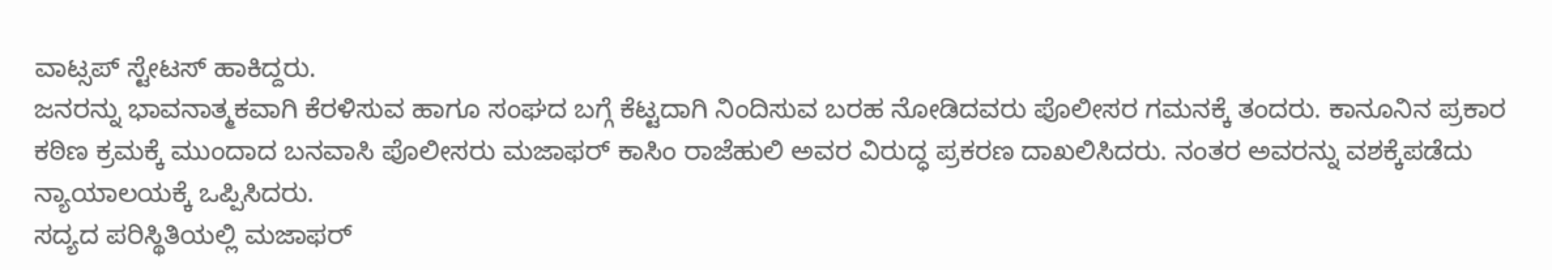ವಾಟ್ಸಪ್ ಸ್ಟೇಟಸ್ ಹಾಕಿದ್ದರು.
ಜನರನ್ನು ಭಾವನಾತ್ಮಕವಾಗಿ ಕೆರಳಿಸುವ ಹಾಗೂ ಸಂಘದ ಬಗ್ಗೆ ಕೆಟ್ಟದಾಗಿ ನಿಂದಿಸುವ ಬರಹ ನೋಡಿದವರು ಪೊಲೀಸರ ಗಮನಕ್ಕೆ ತಂದರು. ಕಾನೂನಿನ ಪ್ರಕಾರ ಕಠಿಣ ಕ್ರಮಕ್ಕೆ ಮುಂದಾದ ಬನವಾಸಿ ಪೊಲೀಸರು ಮಜಾಫರ್ ಕಾಸಿಂ ರಾಜೆಹುಲಿ ಅವರ ವಿರುದ್ಧ ಪ್ರಕರಣ ದಾಖಲಿಸಿದರು. ನಂತರ ಅವರನ್ನು ವಶಕ್ಕೆಪಡೆದು ನ್ಯಾಯಾಲಯಕ್ಕೆ ಒಪ್ಪಿಸಿದರು.
ಸದ್ಯದ ಪರಿಸ್ಥಿತಿಯಲ್ಲಿ ಮಜಾಫರ್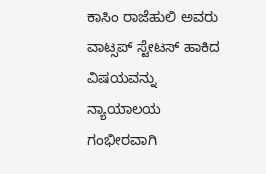ಕಾಸಿಂ ರಾಜೆಹುಲಿ ಅವರು ವಾಟ್ಸಪ್ ಸ್ಟೇಟಸ್ ಹಾಕಿದ ವಿಷಯವನ್ನು ನ್ಯಾಯಾಲಯ ಗಂಭೀರವಾಗಿ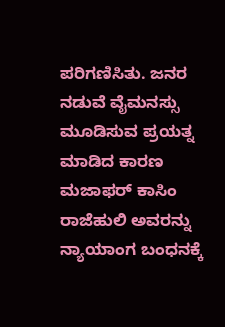ಪರಿಗಣಿಸಿತು. ಜನರ ನಡುವೆ ವೈಮನಸ್ಸು ಮೂಡಿಸುವ ಪ್ರಯತ್ನ ಮಾಡಿದ ಕಾರಣ ಮಜಾಫರ್ ಕಾಸಿಂ ರಾಜೆಹುಲಿ ಅವರನ್ನು ನ್ಯಾಯಾಂಗ ಬಂಧನಕ್ಕೆ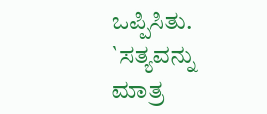ಒಪ್ಪಿಸಿತು.
`ಸತ್ಯವನ್ನು ಮಾತ್ರ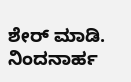ಶೇರ್ ಮಾಡಿ. ನಿಂದನಾರ್ಹ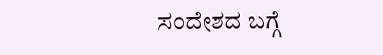ಸಂದೇಶದ ಬಗ್ಗೆ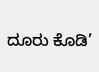ದೂರು ಕೊಡಿ’